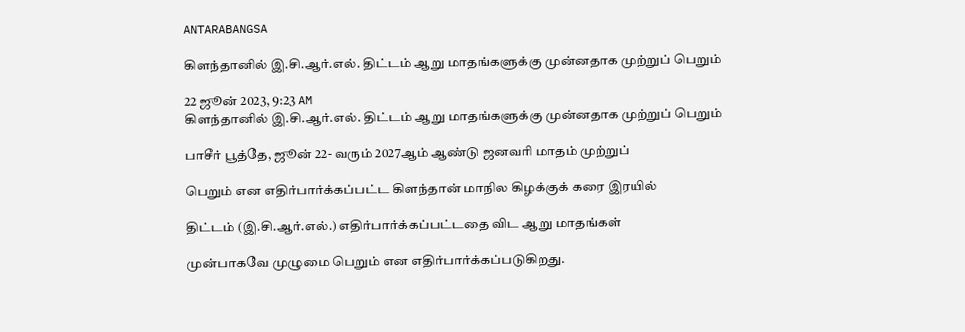ANTARABANGSA

கிளந்தானில் இ.சி.ஆர்.எல். திட்டம் ஆறு மாதங்களுக்கு முன்னதாக முற்றுப் பெறும்

22 ஜூன் 2023, 9:23 AM
கிளந்தானில் இ.சி.ஆர்.எல். திட்டம் ஆறு மாதங்களுக்கு முன்னதாக முற்றுப் பெறும்

பாசீர் பூத்தே, ஜூன் 22- வரும் 2027ஆம் ஆண்டு ஜனவரி மாதம் முற்றுப்

பெறும் என எதிர்பார்க்கப்பட்ட கிளந்தான் மாநில கிழக்குக் கரை இரயில்

திட்டம் (இ.சி.ஆர்.எல்.) எதிர்பார்க்கப்பட்டதை விட ஆறு மாதங்கள்

முன்பாகவே முழுமை பெறும் என எதிர்பார்க்கப்படுகிறது.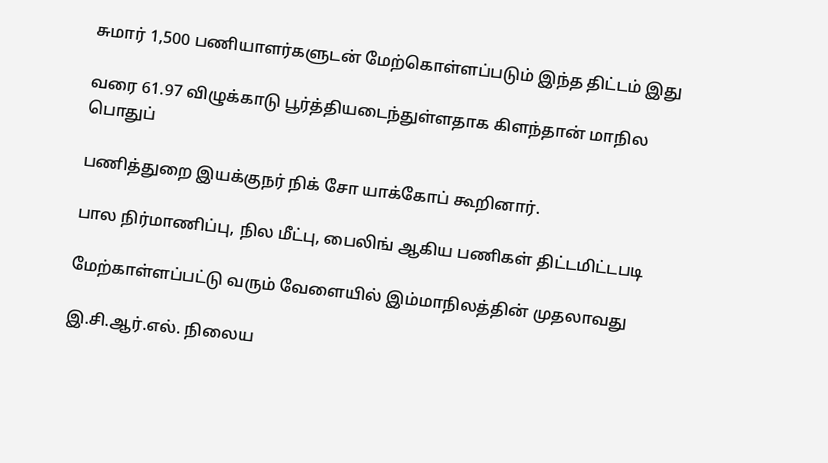சுமார் 1,500 பணியாளர்களுடன் மேற்கொள்ளப்படும் இந்த திட்டம் இது

வரை 61.97 விழுக்காடு பூர்த்தியடைந்துள்ளதாக கிளந்தான் மாநில பொதுப்

பணித்துறை இயக்குநர் நிக் சோ யாக்கோப் கூறினார்.

பால நிர்மாணிப்பு, நில மீட்பு, பைலிங் ஆகிய பணிகள் திட்டமிட்டபடி

மேற்காள்ளப்பட்டு வரும் வேளையில் இம்மாநிலத்தின் முதலாவது

இ.சி.ஆர்.எல். நிலைய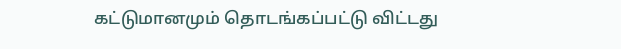கட்டுமானமும் தொடங்கப்பட்டு விட்டது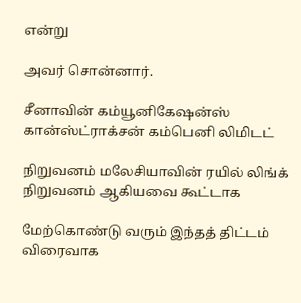என்று

அவர் சொன்னார்.

சீனாவின் கம்யூனிகேஷன்ஸ் கான்ஸ்ட்ராக்சன் கம்பெனி லிமிடட்

நிறுவனம் மலேசியாவின் ரயில் லிங்க் நிறுவனம் ஆகியவை கூட்டாக

மேற்கொண்டு வரும் இந்தத் திட்டம் விரைவாக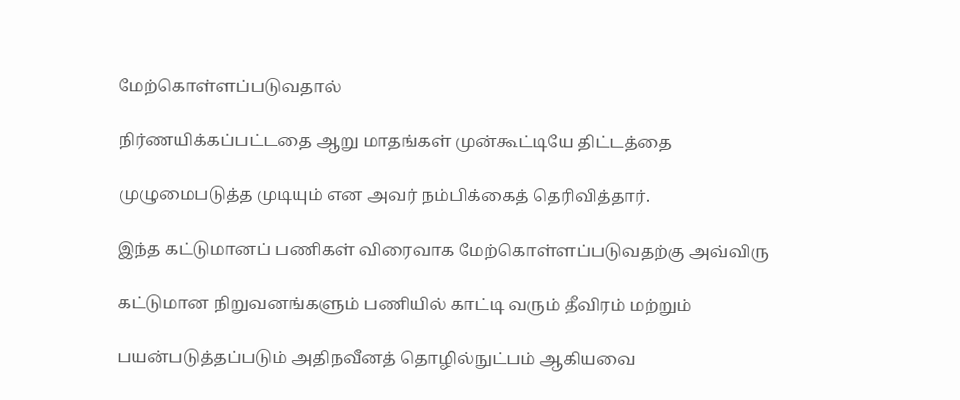மேற்கொள்ளப்படுவதால்

நிர்ணயிக்கப்பட்டதை ஆறு மாதங்கள் முன்கூட்டியே திட்டத்தை

முழுமைபடுத்த முடியும் என அவர் நம்பிக்கைத் தெரிவித்தார்.

இந்த கட்டுமானப் பணிகள் விரைவாக மேற்கொள்ளப்படுவதற்கு அவ்விரு

கட்டுமான நிறுவனங்களும் பணியில் காட்டி வரும் தீவிரம் மற்றும்

பயன்படுத்தப்படும் அதிநவீனத் தொழில்நுட்பம் ஆகியவை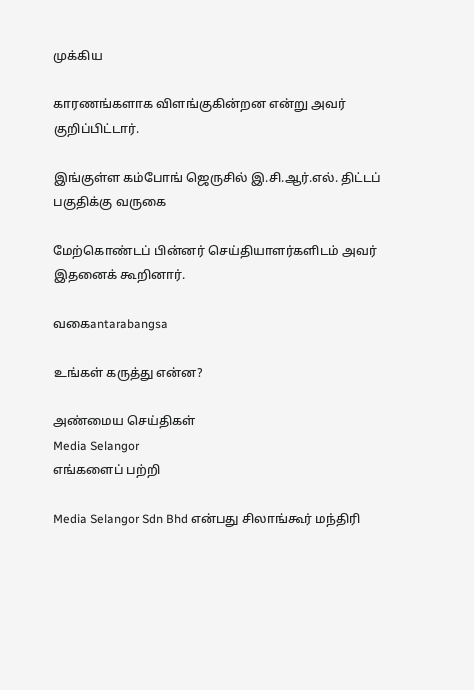முக்கிய

காரணங்களாக விளங்குகின்றன என்று அவர் குறிப்பிட்டார்.

இங்குள்ள கம்போங் ஜெருசில் இ.சி.ஆர்.எல். திட்டப் பகுதிக்கு வருகை

மேற்கொண்டப் பின்னர் செய்தியாளர்களிடம் அவர் இதனைக் கூறினார்.

வகைantarabangsa

உங்கள் கருத்து என்ன?

அண்மைய செய்திகள்
Media Selangor
எங்களைப் பற்றி

Media Selangor Sdn Bhd என்பது சிலாங்கூர் மந்திரி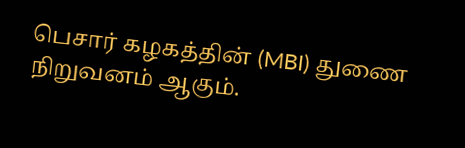பெசார் கழகத்தின் (MBI) துணை நிறுவனம் ஆகும்.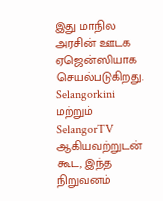இது மாநில அரசின் ஊடக ஏஜென்ஸியாக செயல்படுகிறது. Selangorkini மற்றும் SelangorTV ஆகியவற்றுடன் கூட, இந்த நிறுவனம்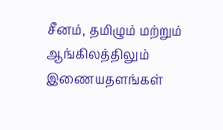சீனம், தமிழும் மற்றும் ஆங்கிலத்திலும் இணையதளங்கள்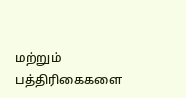மற்றும் பத்திரிகைகளை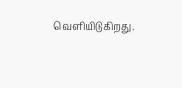வெளியிடுகிறது.